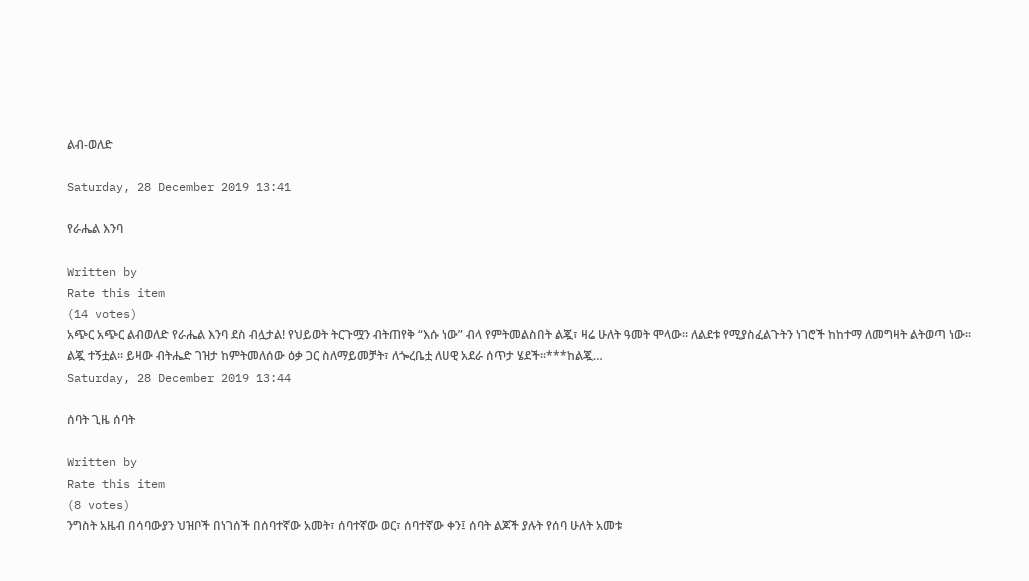ልብ-ወለድ

Saturday, 28 December 2019 13:41

የራሔል እንባ

Written by
Rate this item
(14 votes)
አጭር አጭር ልብወለድ የራሔል እንባ ደስ ብሏታል! የህይወት ትርጉሟን ብትጠየቅ “እሱ ነው” ብላ የምትመልስበት ልጇ፣ ዛሬ ሁለት ዓመት ሞላው፡፡ ለልደቱ የሚያስፈልጉትን ነገሮች ከከተማ ለመግዛት ልትወጣ ነው፡፡ ልጇ ተኝቷል፡፡ ይዛው ብትሔድ ገዝታ ከምትመለሰው ዕቃ ጋር ስለማይመቻት፣ ለጐረቤቷ ለሀዊ አደራ ሰጥታ ሄደች፡፡***ከልጇ…
Saturday, 28 December 2019 13:44

ሰባት ጊዜ ሰባት

Written by
Rate this item
(8 votes)
ንግስት አዜብ በሳባውያን ህዝቦች በነገሰች በሰባተኛው አመት፣ ሰባተኛው ወር፣ ሰባተኛው ቀን፤ ሰባት ልጆች ያሉት የሰባ ሁለት አመቱ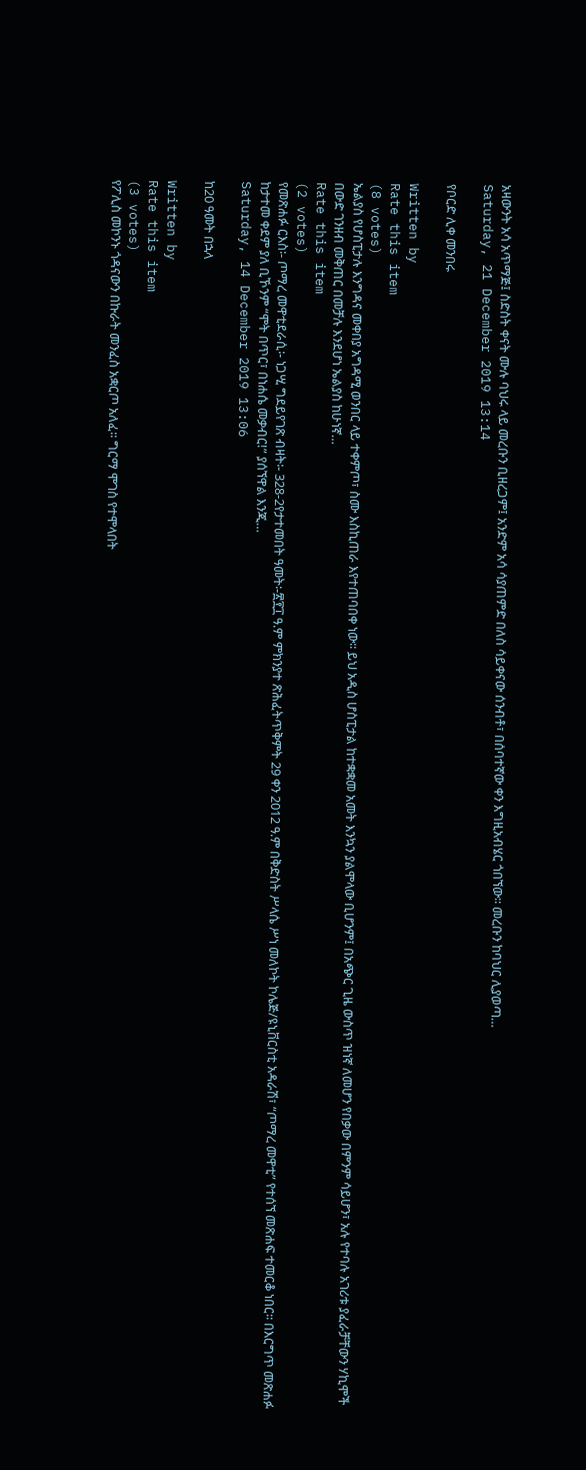አዛውንት አሳ አጥማጅ፤ ስድስት ቀናት ሙሉ ባህሩ ላይ መረቡን ቢዘረጋም፤ አንድም አሳ ሳያጠምድ በለስ ሳይቀናው ሰንብቶ፣ በሰባተኛው ቀን እግዚአብሄር ጎበኘው፡፡ መረቡን ከባህር ሊያወጣ…
Saturday, 21 December 2019 13:14

የቦርድ ሊቀ መንበሩ

Written by
Rate this item
(8 votes)
ኤልያስ የሆስፒታሉ እንግዳና መቀበያ አግዳሚ ወንበር ላይ ተቀምጦ፣ ስሙ እስኪጠራ እየተጠባበቀ ነው፡፡ ይህ አዲስ ሆስፒታል ከተቋቋመ አመት እንኳን ያልሞላው ቢሆንም፤ በአጭር ጊዜ ውስጥ ዝነኛ ለመሆን የበቃው በምንም ሳይሆን፣ አሉ የተባሉ አገሪቱ ያፈራቻቸውን ሃኪሞች በውድ ገንዘብ መቅጠር በመቻሉ እንደሆነ ኤልያስ ከሁነኛ…
Rate this item
(2 votes)
የመጽሐፉ ርእስ፡- ጦማረ መዋቲደራሲ፡- ነጋሢ ግደይየገጽ ብዛት፡- 328-2የታተመበት ዓመት፡-፳፻፲ ዓ.ም ምክንያተ ጽሕፈትጥቅምት 29 ቀን 2012 ዓ.ም በቅድስት ሥላሴ ሥነ መለኮት ኮሌጅ/ዩኒቨርስቲ አዳራሽ፣ “ጦማረ መዋቲ” የተሰኘ መጽሐፍ ተመርቆ ነበር፡፡ በእርግጥ መጽሐፉ ከታተመ ቀደም ያለ ቢኾንም “ሞት በጥር፣ በነሐሴ መቃብር!” ያሰኘዋል እንጂ…
Saturday, 14 December 2019 13:06

ከ20 ዓመት በኋላ

Written by
Rate this item
(3 votes)
የፖሊስ መኮንኑ ጎዳናውን በኩራት መንፈስ አቋርጦ አለፈ፡፡ ግርማ ሞገስ የተሞላበት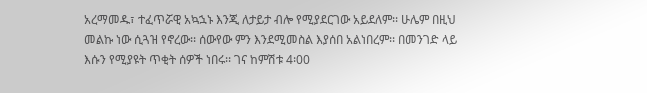አረማመዱ፣ ተፈጥሯዊ አኳኋኑ እንጂ ለታይታ ብሎ የሚያደርገው አይደለም፡፡ ሁሌም በዚህ መልኩ ነው ሲጓዝ የኖረው፡፡ ሰውየው ምን እንደሚመስል እያሰበ አልነበረም፡፡ በመንገድ ላይ እሱን የሚያዩት ጥቂት ሰዎች ነበሩ፡፡ ገና ከምሽቱ 4፡00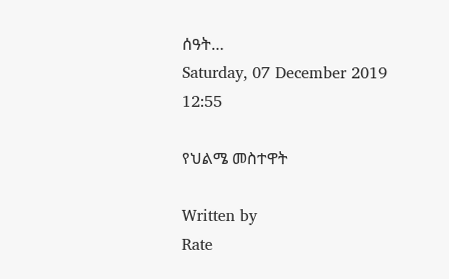ሰዓት…
Saturday, 07 December 2019 12:55

የህልሜ መስተዋት

Written by
Rate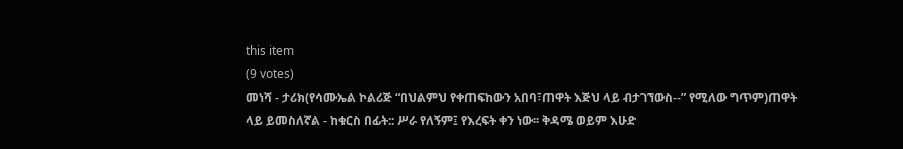this item
(9 votes)
መነሻ - ታሪክ(የሳሙኤል ኮልሪጅ “በህልምህ የቀጠፍከውን አበባ፣ጠዋት እጅህ ላይ ብታገኘውስ--” የሚለው ግጥም)ጠዋት ላይ ይመስለኛል - ከቁርስ በፊት:: ሥራ የለኝም፤ የእረፍት ቀን ነው፡፡ ቅዳሜ ወይም እሁድ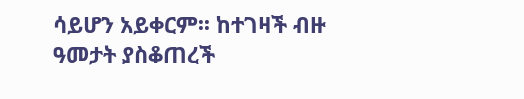ሳይሆን አይቀርም፡፡ ከተገዛች ብዙ ዓመታት ያስቆጠረች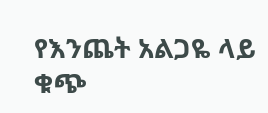የእንጨት አልጋዬ ላይ ቁጭ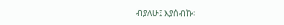ብያለሁ፤ እያሰብኩ፡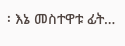፡ እኔ መስተዋቱ ፊት…